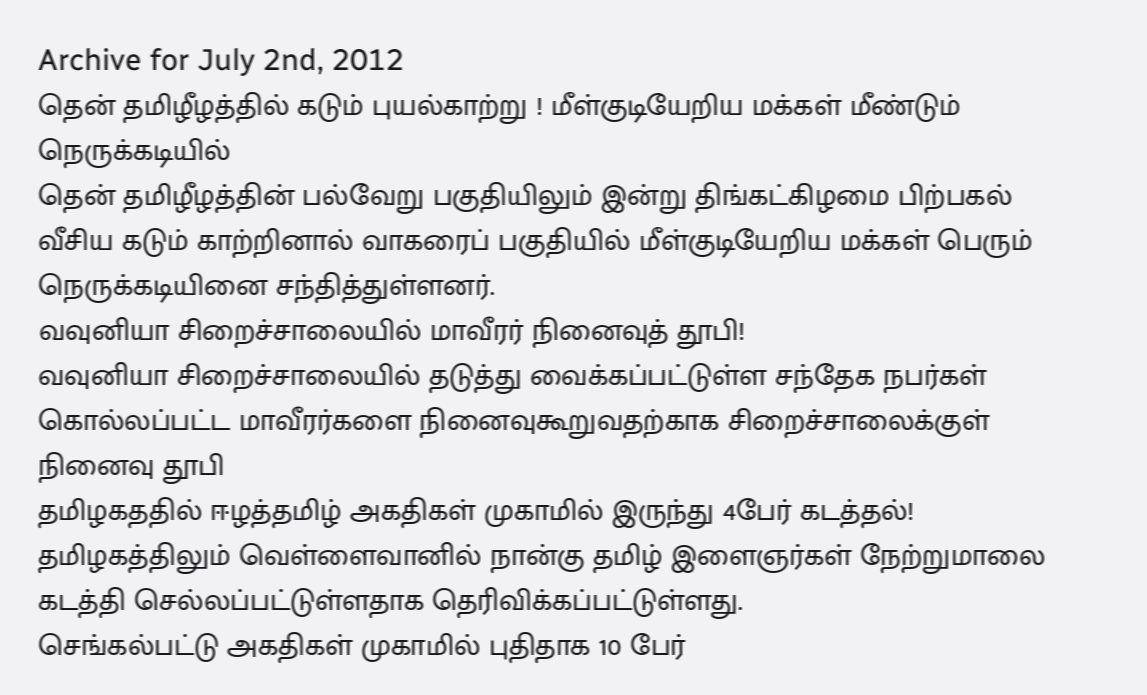Archive for July 2nd, 2012
தென் தமிழீழத்தில் கடும் புயல்காற்று ! மீள்குடியேறிய மக்கள் மீண்டும் நெருக்கடியில்
தென் தமிழீழத்தின் பல்வேறு பகுதியிலும் இன்று திங்கட்கிழமை பிற்பகல் வீசிய கடும் காற்றினால் வாகரைப் பகுதியில் மீள்குடியேறிய மக்கள் பெரும் நெருக்கடியினை சந்தித்துள்ளனர்.
வவுனியா சிறைச்சாலையில் மாவீரர் நினைவுத் தூபி!
வவுனியா சிறைச்சாலையில் தடுத்து வைக்கப்பட்டுள்ள சந்தேக நபர்கள் கொல்லப்பட்ட மாவீரர்களை நினைவுகூறுவதற்காக சிறைச்சாலைக்குள் நினைவு தூபி
தமிழகததில் ஈழத்தமிழ் அகதிகள் முகாமில் இருந்து 4பேர் கடத்தல்!
தமிழகத்திலும் வெள்ளைவானில் நான்கு தமிழ் இளைஞர்கள் நேற்றுமாலை கடத்தி செல்லப்பட்டுள்ளதாக தெரிவிக்கப்பட்டுள்ளது.
செங்கல்பட்டு அகதிகள் முகாமில் புதிதாக 10 பேர்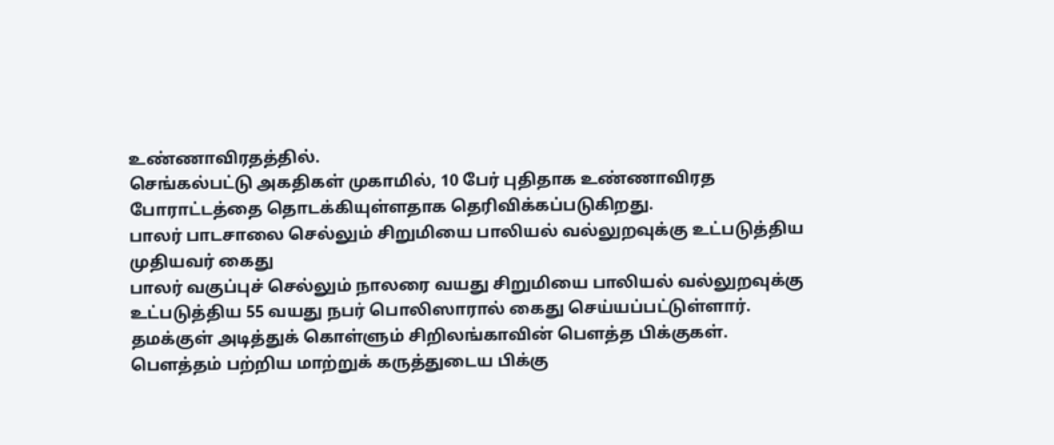உண்ணாவிரதத்தில்.
செங்கல்பட்டு அகதிகள் முகாமில், 10 பேர் புதிதாக உண்ணாவிரத போராட்டத்தை தொடக்கியுள்ளதாக தெரிவிக்கப்படுகிறது.
பாலர் பாடசாலை செல்லும் சிறுமியை பாலியல் வல்லுறவுக்கு உட்படுத்திய முதியவர் கைது
பாலர் வகுப்புச் செல்லும் நாலரை வயது சிறுமியை பாலியல் வல்லுறவுக்கு உட்படுத்திய 55 வயது நபர் பொலிஸாரால் கைது செய்யப்பட்டுள்ளார்.
தமக்குள் அடித்துக் கொள்ளும் சிறிலங்காவின் பெளத்த பிக்குகள்.
பௌத்தம் பற்றிய மாற்றுக் கருத்துடைய பிக்கு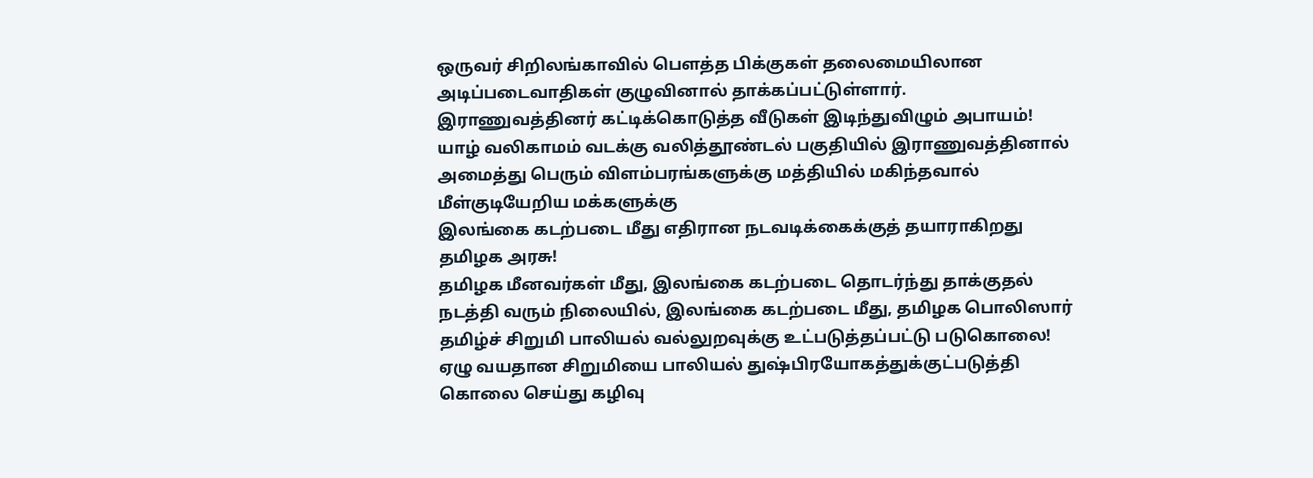ஒருவர் சிறிலங்காவில் பெளத்த பிக்குகள் தலைமையிலான அடிப்படைவாதிகள் குழுவினால் தாக்கப்பட்டுள்ளார்.
இராணுவத்தினர் கட்டிக்கொடுத்த வீடுகள் இடிந்துவிழும் அபாயம்!
யாழ் வலிகாமம் வடக்கு வலித்தூண்டல் பகுதியில் இராணுவத்தினால் அமைத்து பெரும் விளம்பரங்களுக்கு மத்தியில் மகிந்தவால் மீள்குடியேறிய மக்களுக்கு
இலங்கை கடற்படை மீது எதிரான நடவடிக்கைக்குத் தயாராகிறது தமிழக அரசு!
தமிழக மீனவர்கள் மீது, இலங்கை கடற்படை தொடர்ந்து தாக்குதல் நடத்தி வரும் நிலையில், இலங்கை கடற்படை மீது, தமிழக பொலிஸார்
தமிழ்ச் சிறுமி பாலியல் வல்லுறவுக்கு உட்படுத்தப்பட்டு படுகொலை!
ஏழு வயதான சிறுமியை பாலியல் துஷ்பிரயோகத்துக்குட்படுத்தி கொலை செய்து கழிவு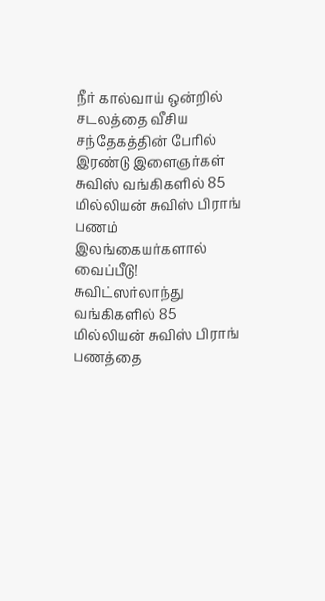நீர் கால்வாய் ஒன்றில் சடலத்தை வீசிய சந்தேகத்தின் பேரில் இரண்டு இளைஞர்கள்
சுவிஸ் வங்கிகளில் 85 மில்லியன் சுவிஸ் பிராங் பணம் இலங்கையர்களால் வைப்பீடு!
சுவிட்ஸர்லாந்து வங்கிகளில் 85 மில்லியன் சுவிஸ் பிராங் பணத்தை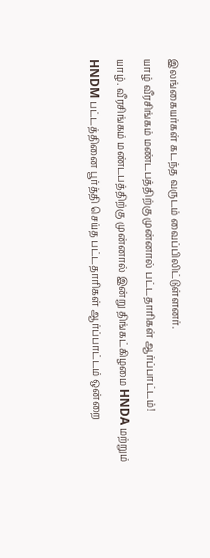இலங்கையர்கள் கடந்த வருடம் வைப்பிலிட்டுள்ளனர்.
யாழ் வீரசிங்கம் மண்டபத்திற்கு முன்னால் பட்டதாரிகள் ஆர்ப்பாட்டம்!
யாழ். வீரசிங்கம் மண்டபத்திற்கு முன்னால் இன்று திங்கட்கிழமை HNDA மற்றும் HNDM பட்டத்தினை பூர்த்தி செய்த பட்டதாரிகள் ஆர்ப்பாட்டம் ஒன்றை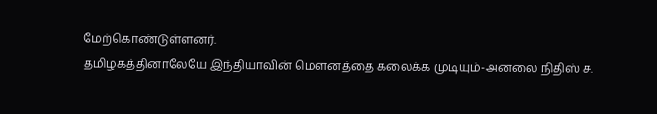மேற்கொண்டுள்ளனர்.
தமிழகத்தினாலேயே இந்தியாவின் மௌனத்தை கலைக்க முடியும்-அனலை நிதிஸ் ச.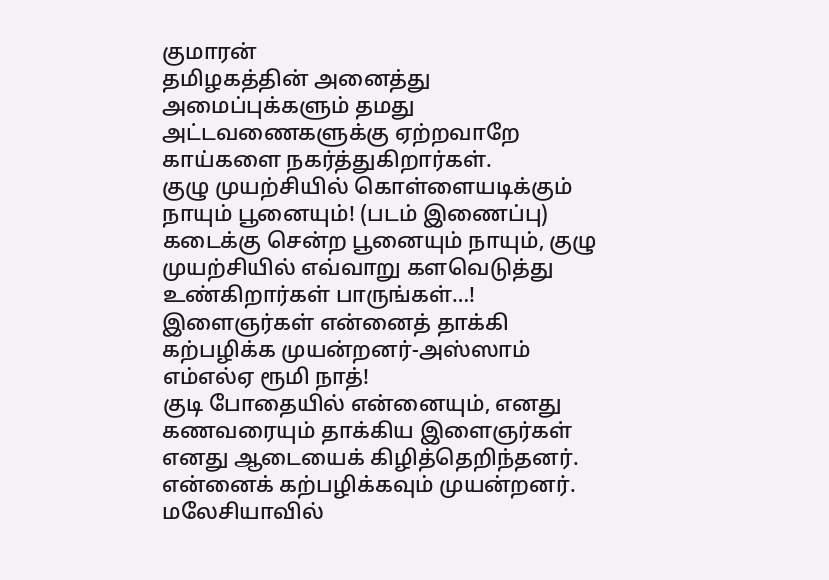குமாரன்
தமிழகத்தின் அனைத்து அமைப்புக்களும் தமது அட்டவணைகளுக்கு ஏற்றவாறே காய்களை நகர்த்துகிறார்கள்.
குழு முயற்சியில் கொள்ளையடிக்கும் நாயும் பூனையும்! (படம் இணைப்பு)
கடைக்கு சென்ற பூனையும் நாயும், குழு முயற்சியில் எவ்வாறு களவெடுத்து உண்கிறார்கள் பாருங்கள்…!
இளைஞர்கள் என்னைத் தாக்கி கற்பழிக்க முயன்றனர்-அஸ்ஸாம் எம்எல்ஏ ரூமி நாத்!
குடி போதையில் என்னையும், எனது கணவரையும் தாக்கிய இளைஞர்கள் எனது ஆடையைக் கிழித்தெறிந்தனர். என்னைக் கற்பழிக்கவும் முயன்றனர்.
மலேசியாவில்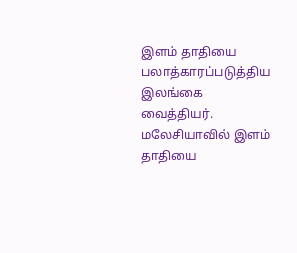இளம் தாதியை பலாத்காரப்படுத்திய இலங்கை வைத்தியர்.
மலேசியாவில் இளம் தாதியை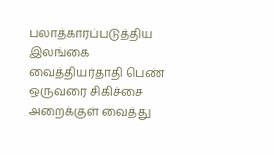பலாத்காரப்படுத்திய இலங்கை வைத்தியர்தாதி பெண் ஒருவரை சிகிச்சை அறைக்குள் வைத்து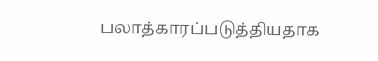பலாத்காரப்படுத்தியதாக